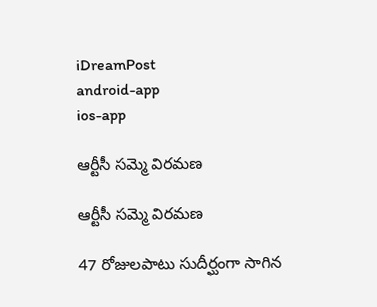iDreamPost
android-app
ios-app

ఆర్టీసీ సమ్మె విరమణ

ఆర్టీసీ సమ్మె విరమణ

47 రోజులపాటు సుదీర్ఘంగా సాగిన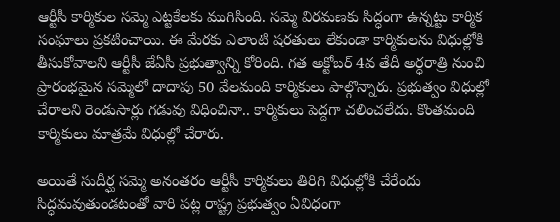ఆర్టీసీ కార్మికుల సమ్మె ఎట్టకేలకు ముగిసింది. సమ్మె విరమణకు సిద్ధంగా ఉన్నట్టు కార్మిక సంఘాలు ప్రకటించాయి. ఈ మేరకు ఎలాంటి షరతులు లేకుండా కార్మికులను విధుల్లోకి తీసుకోవాలని ఆర్టీసీ జేఏసీ ప్రభుత్వాన్ని కోరింది. గత అక్టోబర్‌ 4వ తేదీ అర్ధరాత్రి నుంచి ప్రారంభమైన సమ్మెలో దాదాపు 50 వేలమంది కార్మికులు పాల్గొన్నారు. ప్రభుత్వం విధుల్లో చేరాలని రెండుసార్లు గడువు విధించినా.. కార్మికులు పెద్దగా చలించలేదు. కొంతమంది కార్మికులు మాత్రమే విధుల్లో చేరారు.

అయితే సుదీర్ఘ సమ్మె అనంతరం ఆర్టీసీ కార్మికులు తిరిగి విధుల్లోకి చేరేందు సిద్ధమవుతుండటంతో వారి పట్ల రాష్ట్ర ప్రభుత్వం ఏవిధంగా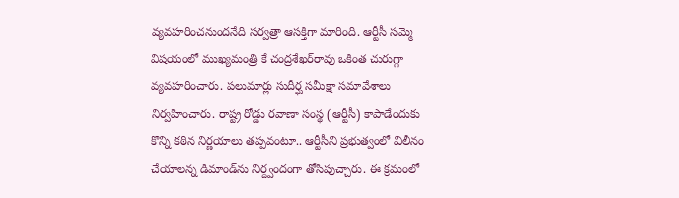వ్యవహరించనుందనేది సర్వత్రా ఆసక్తిగా మారింది. ఆర్టీసీ సమ్మె విషయంలో ముఖ్యమంత్రి కే చంద్రశేఖర్‌రావు ఒకింత చురుగ్గా వ్యవహరించారు. పలుమార్లు సుదీర్ఘ సమీక్షా సమావేశాలు నిర్వహించారు. రాష్ట్ర రోడ్డు రవాణా సంస్థ (ఆర్టీసీ) కాపాడేందుకు కొన్ని కఠిన నిర్ణయాలు తప్పవంటూ.. ఆర్టీసీని ప్రభుత్వంలో విలీనం చేయాలన్న డిమాండ్‌ను నిర్ద్వందంగా తోసిపుచ్చారు. ఈ క్రమంలో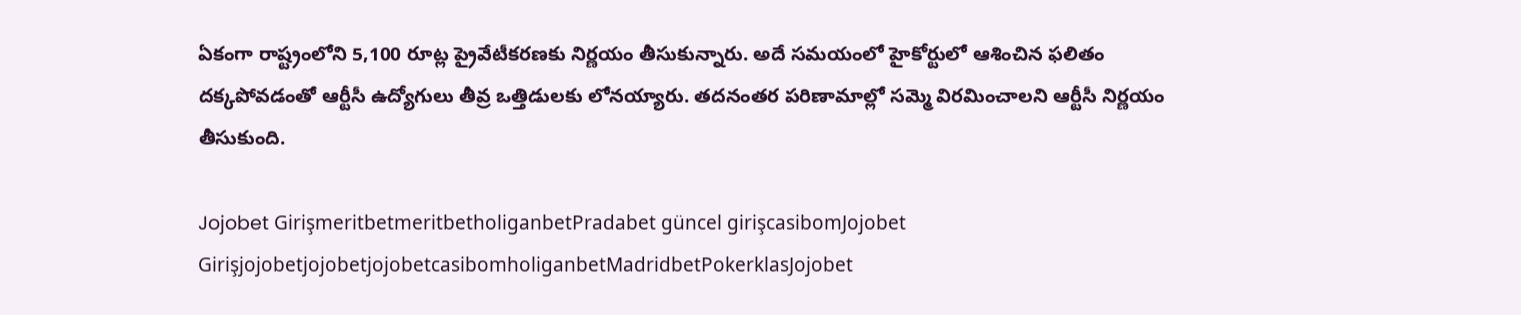ఏకంగా రాష్ట్రంలోని 5,100 రూట్ల ప్రైవేటీకరణకు నిర్ణయం తీసుకున్నారు. అదే సమయంలో హైకోర్టులో ఆశించిన ఫలితం దక్కపోవడంతో ఆర్టీసీ ఉద్యోగులు తీవ్ర ఒత్తిడులకు లోనయ్యారు. తదనంతర పరిణామాల్లో సమ్మె విరమించాలని ఆర్టీసీ నిర్ణయం తీసుకుంది.

Jojobet GirişmeritbetmeritbetholiganbetPradabet güncel girişcasibomJojobet GirişjojobetjojobetjojobetcasibomholiganbetMadridbetPokerklasJojobet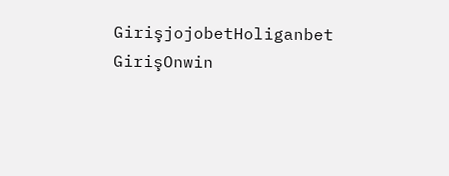GirişjojobetHoliganbet GirişOnwin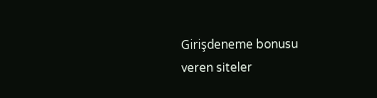Girişdeneme bonusu veren siteler